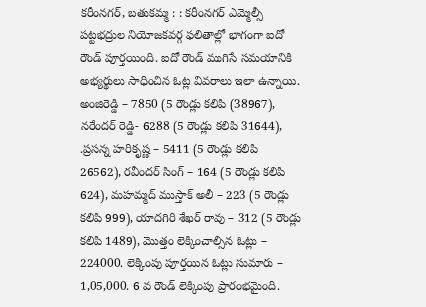కరీంనగర్, బతుకమ్మ : : కరీంనగర్ ఎమ్మెల్సీ పట్టభద్రుల నియోజకవర్గ ఫలితాల్లో భాగంగా ఐదో రౌండ్ పూర్తయింది. ఐదో రౌండ్ ముగిసే సమయానికి అభ్యర్థులు సాధించిన ఓట్ల వివరాలు ఇలా ఉన్నాయి. అంజిరెడ్డి – 7850 (5 రౌండ్లు కలిపి (38967), నరేందర్ రెడ్డి- 6288 (5 రౌండ్లు కలిపి 31644), .ప్రసన్న హరికృష్ణ – 5411 (5 రౌండ్లు కలిపి 26562), రవీందర్ సింగ్ – 164 (5 రౌండ్లు కలిపి 624), మహమ్మద్ ముస్తాక్ అలీ – 223 (5 రౌండ్లు కలిపి 999), యాదగిరి శేఖర్ రావు – 312 (5 రౌండ్లు కలిపి 1489), మొత్తం లెక్కించాల్సిన ఓట్లు – 224000. లెక్కింపు పూర్తయిన ఓట్లు సుమారు – 1,05,000. 6 వ రౌండ్ లెక్కింపు ప్రారంభమైంది.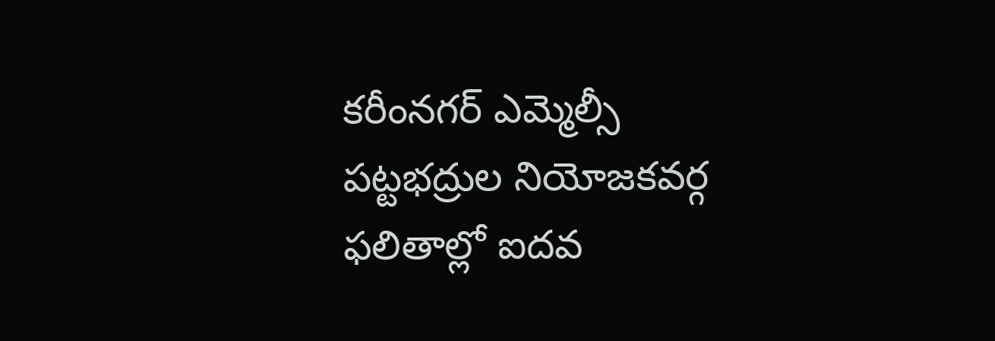కరీంనగర్ ఎమ్మెల్సీ పట్టభద్రుల నియోజకవర్గ ఫలితాల్లో ఐదవ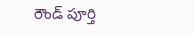రౌండ్ పూర్తి